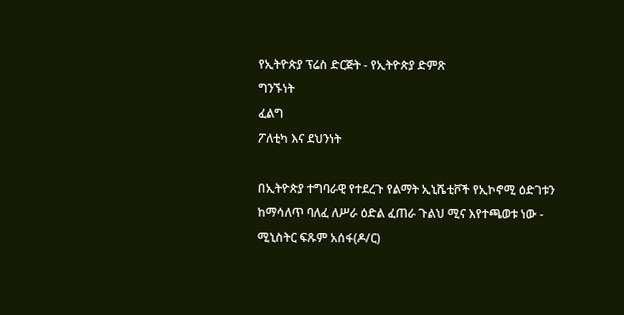የኢትዮጵያ ፕሬስ ድርጅት - የኢትዮጵያ ድምጽ
ግንኙነት
ፈልግ
ፖለቲካ እና ደህንነት

በኢትዮጵያ ተግባራዊ የተደረጉ የልማት ኢኒሼቲቮች የኢኮኖሚ ዕድገቱን ከማሳለጥ ባለፈ ለሥራ ዕድል ፈጠራ ጉልህ ሚና እየተጫወቱ ነው - ሚኒስትር ፍጹም አሰፋ(ዶ/ር)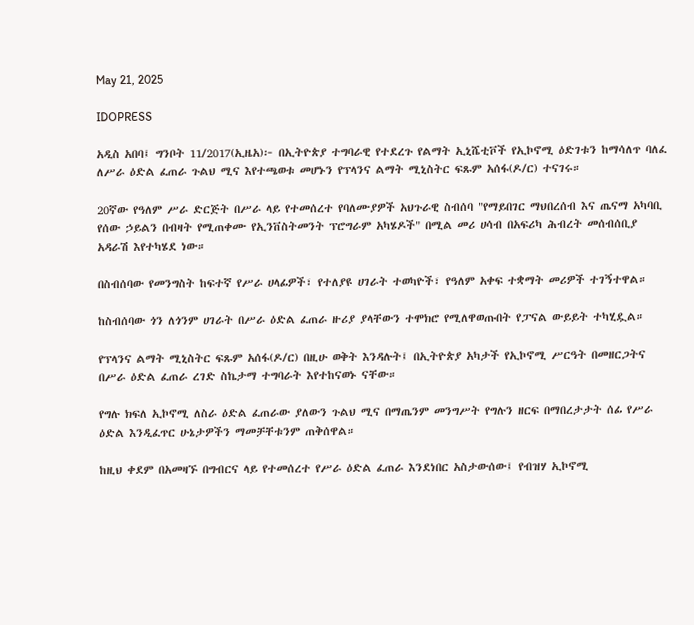May 21, 2025

IDOPRESS

አዲስ አበባ፤ ግንቦት 11/2017(ኢዜአ)፦ በኢትዮጵያ ተግባራዊ የተደረጉ የልማት ኢኒሼቲቮች የኢኮኖሚ ዕድገቱን ከማሳለጥ ባለፈ ለሥራ ዕድል ፈጠራ ጉልህ ሚና እየተጫወቱ መሆኑን የፕላንና ልማት ሚኒስትር ፍጹም አሰፋ(ዶ/ር) ተናገሩ።

20ኛው የዓለም ሥራ ድርጅት በሥራ ላይ የተመሰረተ የባለሙያዎች አህጉራዊ ስብሰባ "የማይበገር ማህበረሰብ እና ጤናማ አካባቢ የሰው ኃይልን በብዛት የሚጠቀሙ የኢንቨስትመንት ፕሮግራም አካሄዶች" በሚል መሪ ሀሳብ በአፍሪካ ሕብረት መሰብሰቢያ አዳራሽ እየተካሄደ ነው።

በስብሰባው የመንግስት ከፍተኛ የሥራ ሀላፊዎች፣ የተለያዩ ሀገራት ተወካዮች፣ የዓለም አቀፍ ተቋማት መሪዎች ተገኝተዋል።

ከስብሰባው ጎን ለጎንም ሀገራት በሥራ ዕድል ፈጠራ ዙሪያ ያላቸውን ተሞክሮ የሚለዋወጡበት የፓናል ውይይት ተካሂዷል።

የፕላንና ልማት ሚኒስትር ፍጹም አሰፋ(ዶ/ር) በዚሁ ወቅት እንዳሉት፤ በኢትዮጵያ አካታች የኢኮኖሚ ሥርዓት በመዘርጋትና በሥራ ዕድል ፈጠራ ረገድ ስኬታማ ተግባራት እየተከናወኑ ናቸው።

የግሉ ክፍለ ኢኮኖሚ ለስራ ዕድል ፈጠራው ያለውን ጉልህ ሚና በማጤንም መንግሥት የግሉን ዘርፍ በማበረታታት ሰፊ የሥራ ዕድል እንዲፈጥር ሁኔታዎችን ማመቻቸቱንም ጠቅሰዋል።

ከዚህ ቀደም በአመዛኙ በግብርና ላይ የተመሰረተ የሥራ ዕድል ፈጠራ እንደነበር አስታውሰው፤ የብዝሃ ኢኮኖሚ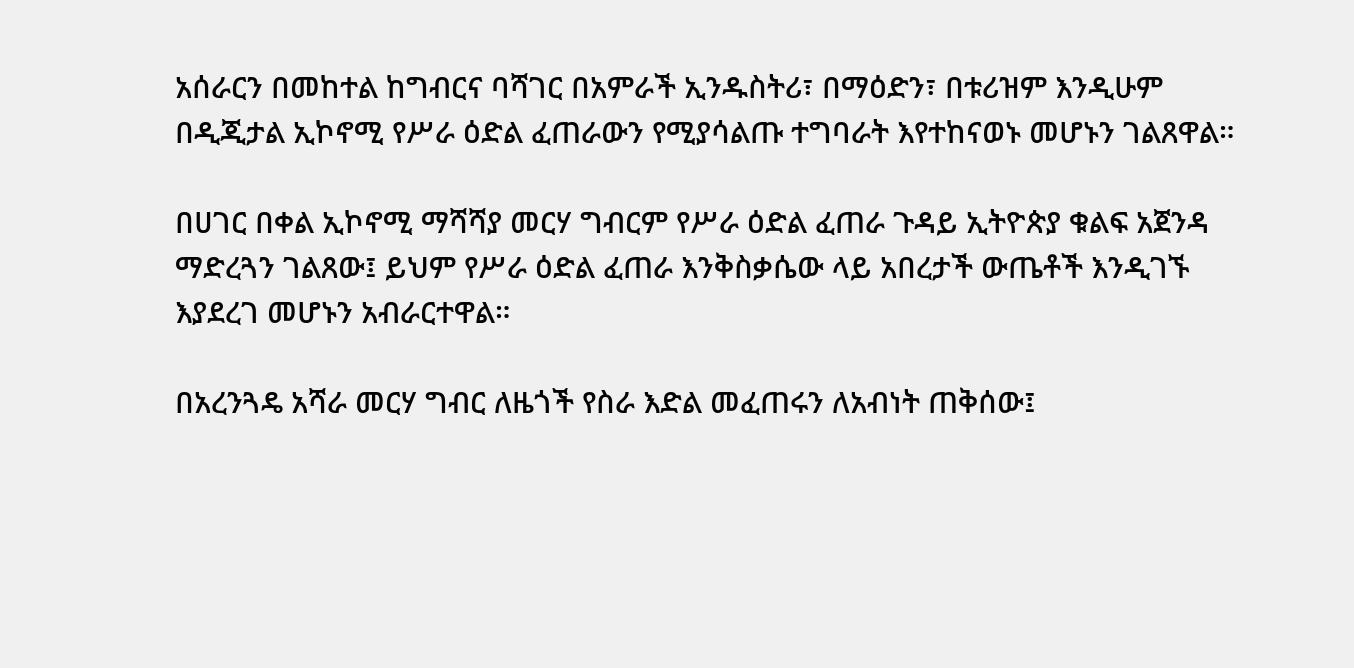አሰራርን በመከተል ከግብርና ባሻገር በአምራች ኢንዱስትሪ፣ በማዕድን፣ በቱሪዝም እንዲሁም በዲጂታል ኢኮኖሚ የሥራ ዕድል ፈጠራውን የሚያሳልጡ ተግባራት እየተከናወኑ መሆኑን ገልጸዋል።

በሀገር በቀል ኢኮኖሚ ማሻሻያ መርሃ ግብርም የሥራ ዕድል ፈጠራ ጉዳይ ኢትዮጵያ ቁልፍ አጀንዳ ማድረጓን ገልጸው፤ ይህም የሥራ ዕድል ፈጠራ እንቅስቃሴው ላይ አበረታች ውጤቶች እንዲገኙ እያደረገ መሆኑን አብራርተዋል።

በአረንጓዴ አሻራ መርሃ ግብር ለዜጎች የስራ እድል መፈጠሩን ለአብነት ጠቅሰው፤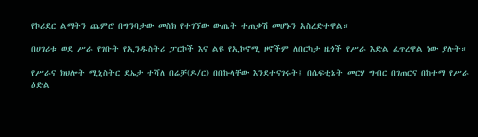የኮሪደር ልማትን ጨምሮ በግንባታው መስክ የተገኘው ውጤት ተጠቃሽ መሆኑን አስረድተዋል።

በሀገሪቱ ወደ ሥራ የገቡት የኢንዱስትሪ ፓርኮች እና ልዩ የኢኮኖሚ ዞኖችም ለበርካታ ዜጎች የሥራ እድል ፈጥረዋል ነው ያሉት።

የሥራና ክህሎት ሚኒስትር ደኤታ ተሻለ በሬቻ(ዶ/ር) በበኩላቸው እንደተናገሩት፤ በሴፍቲኔት መርሃ ግብር በገጠርና በከተማ የሥራ ዕድል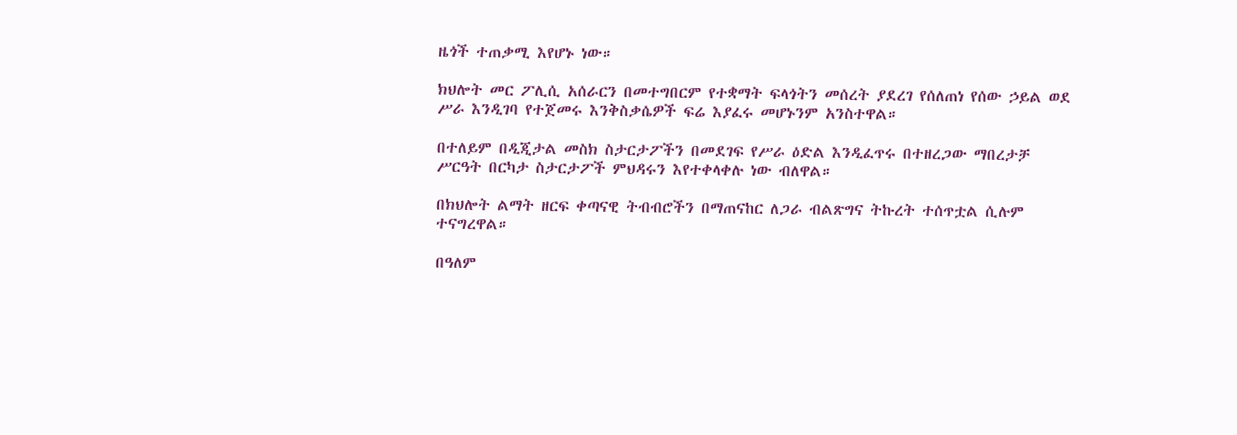ዜጎች ተጠቃሚ እየሆኑ ነው።

ክህሎት መር ፖሊሲ አሰራርን በመተግበርም የተቋማት ፍላጎትን መሰረት ያደረገ የሰለጠነ የሰው ኃይል ወደ ሥራ እንዲገባ የተጀመሩ እንቅስቃሴዎች ፍሬ እያፈሩ መሆኑንም አንስተዋል።

በተለይም በዲጂታል መስክ ስታርታፖችን በመደገፍ የሥራ ዕድል እንዲፈጥሩ በተዘረጋው ማበረታቻ ሥርዓት በርካታ ስታርታፖች ምህዳሩን እየተቀላቀሉ ነው ብለዋል።

በክህሎት ልማት ዘርፍ ቀጣናዊ ትብብሮችን በማጠናከር ለጋራ ብልጽግና ትኩረት ተሰጥቷል ሲሉም ተናግረዋል።

በዓለም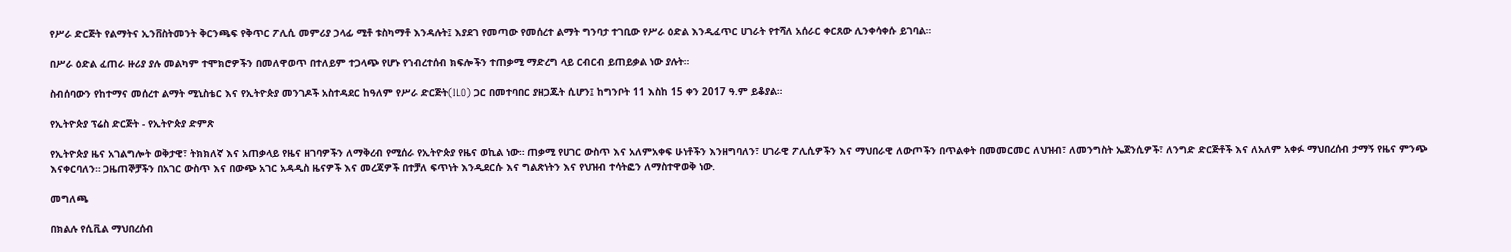የሥራ ድርጅት የልማትና ኢንቨስትመንት ቅርንጫፍ የቅጥር ፖሊሲ መምሪያ ኃላፊ ሚቶ ቱስካማቶ እንዳሉት፤ እያደገ የመጣው የመሰረተ ልማት ግንባታ ተገቢው የሥራ ዕድል እንዲፈጥር ሀገራት የተሻለ አሰራር ቀርጸው ሊንቀሳቀሱ ይገባል።

በሥራ ዕድል ፈጠራ ዙሪያ ያሉ መልካም ተሞክሮዎችን በመለዋወጥ በተለይም ተጋላጭ የሆኑ የኀብረተሰብ ክፍሎችን ተጠቃሚ ማድረግ ላይ ርብርብ ይጠይቃል ነው ያሉት።

ስብሰባውን የከተማና መሰረተ ልማት ሚኒስቴር እና የኢትዮጵያ መንገዶች አስተዳደር ከዓለም የሥራ ድርጅት(ILO) ጋር በመተባበር ያዘጋጁት ሲሆን፤ ከግንቦት 11 እስከ 15 ቀን 2017 ዓ.ም ይቆያል።

የኢትዮጵያ ፕሬስ ድርጅት - የኢትዮጵያ ድምጽ

የኢትዮጵያ ዜና አገልግሎት ወቅታዊ፣ ትክክለኛ እና አጠቃላይ የዜና ዘገባዎችን ለማቅረብ የሚሰራ የኢትዮጵያ የዜና ወኪል ነው። ጠቃሚ የሀገር ውስጥ እና አለምአቀፍ ሁነቶችን እንዘግባለን፣ ሀገራዊ ፖሊሲዎችን እና ማህበራዊ ለውጦችን በጥልቀት በመመርመር ለህዝብ፣ ለመንግስት ኤጀንሲዎች፣ ለንግድ ድርጅቶች እና ለአለም አቀፉ ማህበረሰብ ታማኝ የዜና ምንጭ እናቀርባለን። ጋዜጠኞቻችን በአገር ውስጥ እና በውጭ አገር አዳዲስ ዜናዎች እና መረጃዎች በተቻለ ፍጥነት እንዲደርሱ እና ግልጽነትን እና የህዝብ ተሳትፎን ለማስተዋወቅ ነው.

መግለጫ

በክልሉ የሲቪል ማህበረሰብ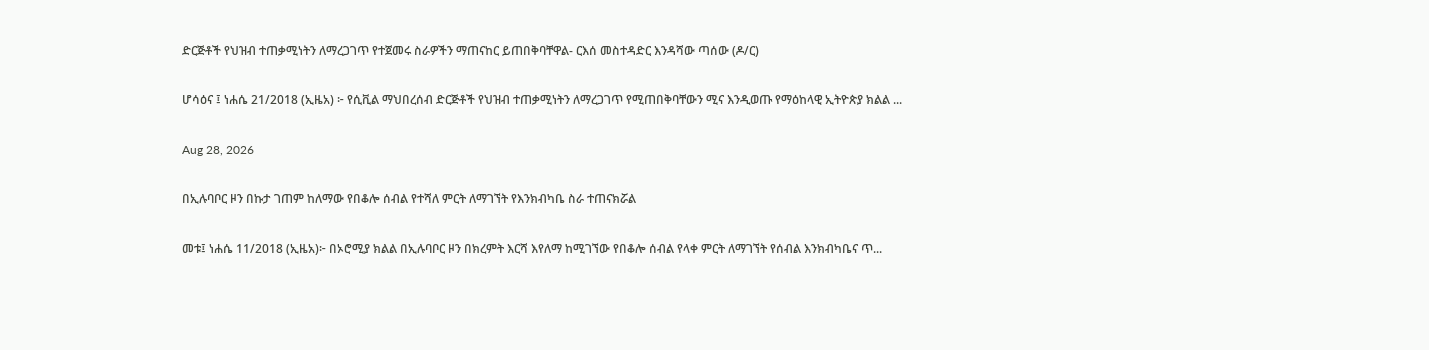ድርጅቶች የህዝብ ተጠቃሚነትን ለማረጋገጥ የተጀመሩ ስራዎችን ማጠናከር ይጠበቅባቸዋል- ርእሰ መስተዳድር እንዳሻው ጣሰው (ዶ/ር)

ሆሳዕና ፤ ነሐሴ 21/2018 (ኢዜአ) ፦ የሲቪል ማህበረሰብ ድርጅቶች የህዝብ ተጠቃሚነትን ለማረጋገጥ የሚጠበቅባቸውን ሚና እንዲወጡ የማዕከላዊ ኢትዮጵያ ክልል ...

Aug 28, 2026

በኢሉባቦር ዞን በኩታ ገጠም ከለማው የበቆሎ ሰብል የተሻለ ምርት ለማገኘት የእንክብካቤ ስራ ተጠናክሯል

መቱ፤ ነሐሴ 11/2018 (ኢዜአ)፦ በኦሮሚያ ክልል በኢሉባቦር ዞን በክረምት እርሻ እየለማ ከሚገኘው የበቆሎ ሰብል የላቀ ምርት ለማገኘት የሰብል እንክብካቤና ጥ...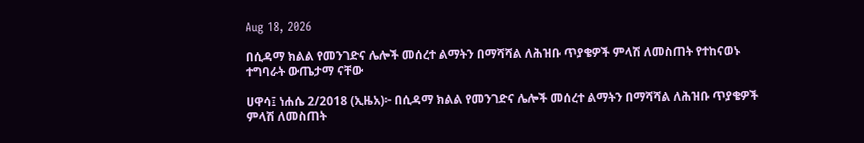Aug 18, 2026

በሲዳማ ክልል የመንገድና ሌሎች መሰረተ ልማትን በማሻሻል ለሕዝቡ ጥያቄዎች ምላሽ ለመስጠት የተከናወኑ ተግባራት ውጤታማ ናቸው

ሀዋሳ፤ ነሐሴ 2/2018 (ኢዜአ)፦ በሲዳማ ክልል የመንገድና ሌሎች መሰረተ ልማትን በማሻሻል ለሕዝቡ ጥያቄዎች ምላሽ ለመስጠት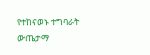የተከናወኑ ተግባራት ውጤታማ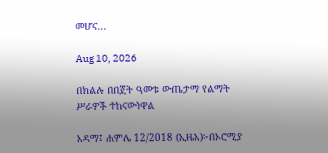መሆና...

Aug 10, 2026

በክልሉ በበጀት ዓመቱ ውጤታማ የልማት ሥራዎች ተከናውነዋል

አዳማ፤ ሐምሌ 12/2018 (ኢዜአ)፦በኦሮሚያ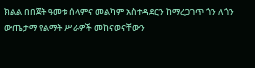ክልል በበጀት ዓመቱ ሰላምና መልካም አስተዳደርን ከማረጋገጥ ጎን ለጎን ውጤታማ የልማት ሥራዎች መከናወናቸውን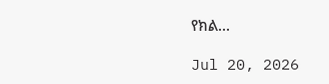የክል...

Jul 20, 2026